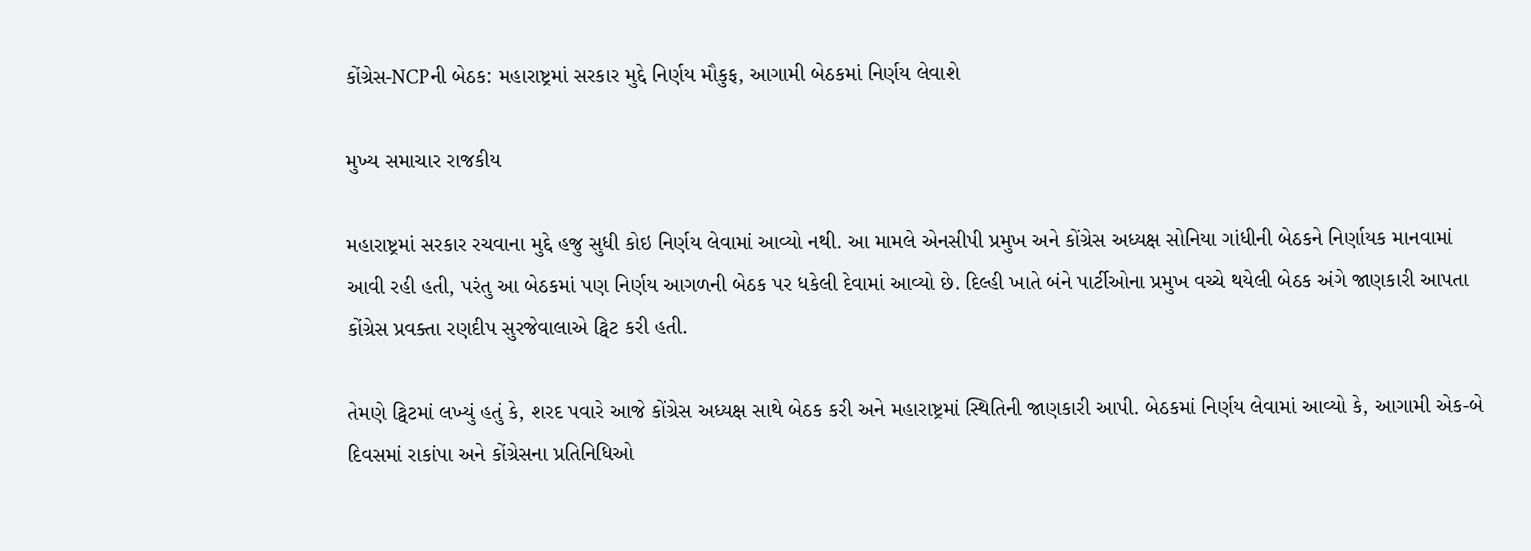કોંગ્રેસ-NCPની બેઠક: મહારાષ્ટ્રમાં સરકાર મુદ્દે નિર્ણય મૌકુફ, આગામી બેઠકમાં નિર્ણય લેવાશે

મુખ્ય સમાચાર રાજકીય

મહારાષ્ટ્રમાં સરકાર રચવાના મુદ્દે હજુ સુધી કોઇ નિર્ણય લેવામાં આવ્યો નથી. આ મામલે એનસીપી પ્રમુખ અને કોંગ્રેસ અધ્યક્ષ સોનિયા ગાંધીની બેઠકને નિર્ણાયક માનવામાં આવી રહી હતી, પરંતુ આ બેઠકમાં પણ નિર્ણય આગળની બેઠક પર ધકેલી દેવામાં આવ્યો છે. દિલ્હી ખાતે બંને પાર્ટીઓના પ્રમુખ વચ્ચે થયેલી બેઠક અંગે જાણકારી આપતા કોંગ્રેસ પ્રવક્તા રણદીપ સુરજેવાલાએ ટ્વિટ કરી હતી.

તેમણે ટ્વિટમાં લખ્યું હતું કે, શરદ પવારે આજે કોંગ્રેસ અધ્યક્ષ સાથે બેઠક કરી અને મહારાષ્ટ્રમાં સ્થિતિની જાણકારી આપી. બેઠકમાં નિર્ણય લેવામાં આવ્યો કે, આગામી એક-બે દિવસમાં રાકાંપા અને કોંગ્રેસના પ્રતિનિધિઓ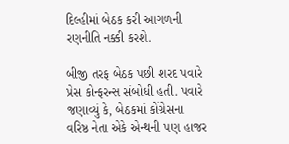દિલ્હીમાં બેઠક કરી આગળની રણનીતિ નક્કી કરશે.

બીજી તરફ બેઠક પછી શરદ પવારે પ્રેસ કોન્ફરન્સ સંબોધી હતી. પવારે જણાવ્યું કે, બેઠકમાં કોંગ્રેસના વરિષ્ઠ નેતા એકે એન્થની પણ હાજર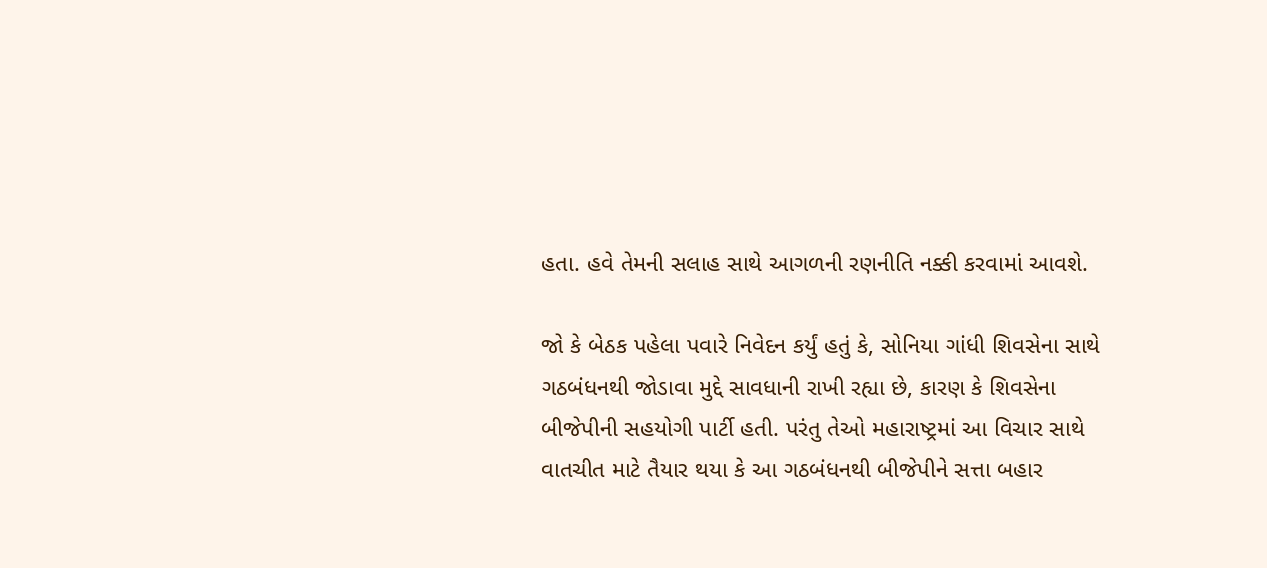હતા. હવે તેમની સલાહ સાથે આગળની રણનીતિ નક્કી કરવામાં આવશે.

જો કે બેઠક પહેલા પવારે નિવેદન કર્યું હતું કે, સોનિયા ગાંધી શિવસેના સાથે ગઠબંધનથી જોડાવા મુદ્દે સાવધાની રાખી રહ્યા છે, કારણ કે શિવસેના બીજેપીની સહયોગી પાર્ટી હતી. પરંતુ તેઓ મહારાષ્ટ્રમાં આ વિચાર સાથે વાતચીત માટે તૈયાર થયા કે આ ગઠબંધનથી બીજેપીને સત્તા બહાર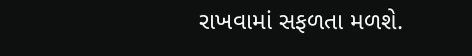રાખવામાં સફળતા મળશે.